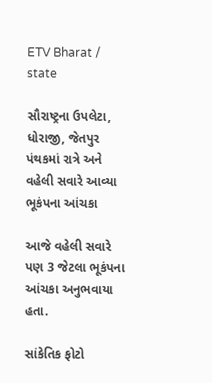ETV Bharat / state

સૌરાષ્ટ્રના ઉપલેટા, ધોરાજી, જેતપુર પંથકમાં રાત્રે અને વહેલી સવારે આવ્યા ભૂકંપના આંચકા

આજે વહેલી સવારે પણ 3 જેટલા ભૂકંપના આંચકા અનુભવાયા હતા.

સાંકેતિક ફોટો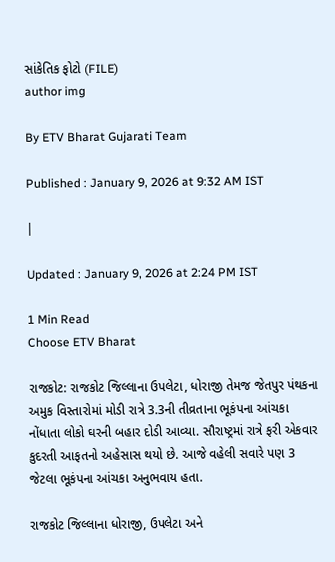સાંકેતિક ફોટો (FILE)
author img

By ETV Bharat Gujarati Team

Published : January 9, 2026 at 9:32 AM IST

|

Updated : January 9, 2026 at 2:24 PM IST

1 Min Read
Choose ETV Bharat

રાજકોટ: રાજકોટ જિલ્લાના ઉપલેટા, ધોરાજી તેમજ જેતપુર પંથકના અમુક વિસ્તારોમાં મોડી રાત્રે 3.3ની તીવ્રતાના ભૂકંપના આંચકા નોંધાતા લોકો ઘરની બહાર દોડી આવ્યા. સૌરાષ્ટ્રમાં રાત્રે ફરી એકવાર કુદરતી આફતનો અહેસાસ થયો છે. આજે વહેલી સવારે પણ 3 જેટલા ભૂકંપના આંચકા અનુભવાય હતા.

રાજકોટ જિલ્લાના ધોરાજી, ઉપલેટા અને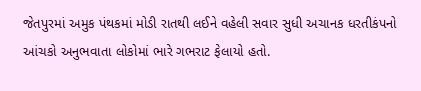જેતપુરમાં અમુક પંથકમાં મોડી રાતથી લઈને વહેલી સવાર સુધી અચાનક ધરતીકંપનો આંચકો અનુભવાતા લોકોમાં ભારે ગભરાટ ફેલાયો હતો.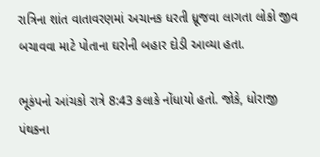રાત્રિના શાંત વાતાવરણમાં અચાનક ધરતી ધ્રૂજવા લાગતા લોકો જીવ બચાવવા માટે પોતાના ઘરોની બહાર દોડી આવ્યા હતા.

ભૂકંપનો આંચકો રાત્રે 8:43 કલાકે નોંધાયો હતો. જોકે, ધોરાજી પંથકના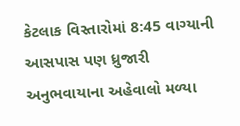કેટલાક વિસ્તારોમાં 8:45 વાગ્યાની આસપાસ પણ ધ્રુજારી અનુભવાયાના અહેવાલો મળ્યા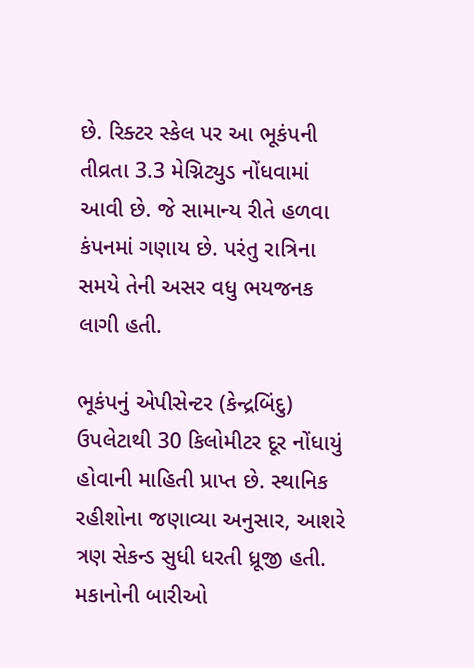છે. રિક્ટર સ્કેલ પર આ ભૂકંપની તીવ્રતા 3.3 મેગ્નિટ્યુડ નોંધવામાં આવી છે. જે સામાન્ય રીતે હળવા કંપનમાં ગણાય છે. પરંતુ રાત્રિના સમયે તેની અસર વધુ ભયજનક લાગી હતી.

ભૂકંપનું એપીસેન્ટર (કેન્દ્રબિંદુ) ઉપલેટાથી 30 કિલોમીટર દૂર નોંધાયું હોવાની માહિતી પ્રાપ્ત છે. સ્થાનિક રહીશોના જણાવ્યા અનુસાર, આશરે ત્રણ સેકન્ડ સુધી ધરતી ધ્રૂજી હતી. મકાનોની બારીઓ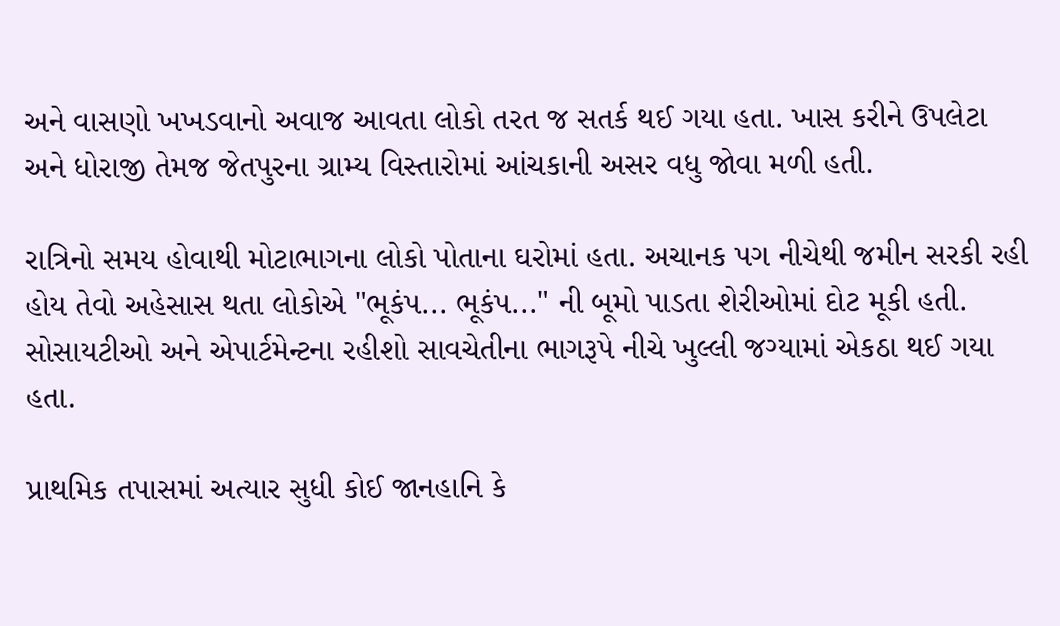અને વાસણો ખખડવાનો અવાજ આવતા લોકો તરત જ સતર્ક થઈ ગયા હતા. ખાસ કરીને ઉપલેટા અને ધોરાજી તેમજ જેતપુરના ગ્રામ્ય વિસ્તારોમાં આંચકાની અસર વધુ જોવા મળી હતી.

રાત્રિનો સમય હોવાથી મોટાભાગના લોકો પોતાના ઘરોમાં હતા. અચાનક પગ નીચેથી જમીન સરકી રહી હોય તેવો અહેસાસ થતા લોકોએ "ભૂકંપ... ભૂકંપ..." ની બૂમો પાડતા શેરીઓમાં દોટ મૂકી હતી. સોસાયટીઓ અને એપાર્ટમેન્ટના રહીશો સાવચેતીના ભાગરૂપે નીચે ખુલ્લી જગ્યામાં એકઠા થઈ ગયા હતા.

પ્રાથમિક તપાસમાં અત્યાર સુધી કોઈ જાનહાનિ કે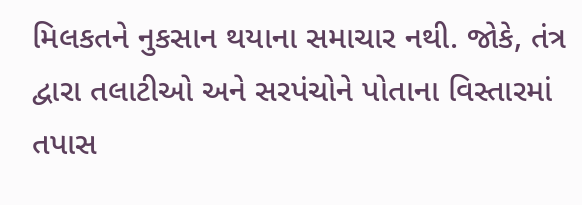મિલકતને નુકસાન થયાના સમાચાર નથી. જોકે, તંત્ર દ્વારા તલાટીઓ અને સરપંચોને પોતાના વિસ્તારમાં તપાસ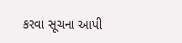કરવા સૂચના આપી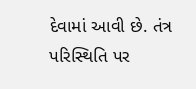દેવામાં આવી છે. તંત્ર પરિસ્થિતિ પર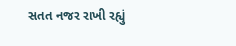સતત નજર રાખી રહ્યું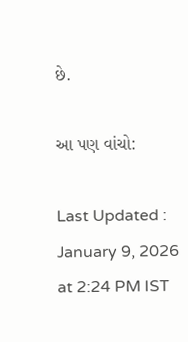છે.

આ પણ વાંચો:

Last Updated : January 9, 2026 at 2:24 PM IST